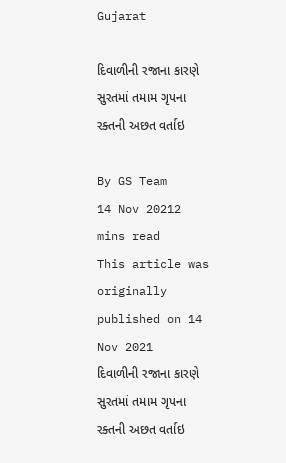Gujarat

દિવાળીની રજાના કારણે સુરતમાં તમામ ગૃપના રક્તની અછત વર્તાઇ

By GS Team
14 Nov 20212 mins read
This article was originally published on 14 Nov 2021
દિવાળીની રજાના કારણે સુરતમાં તમામ ગૃપના રક્તની અછત વર્તાઇ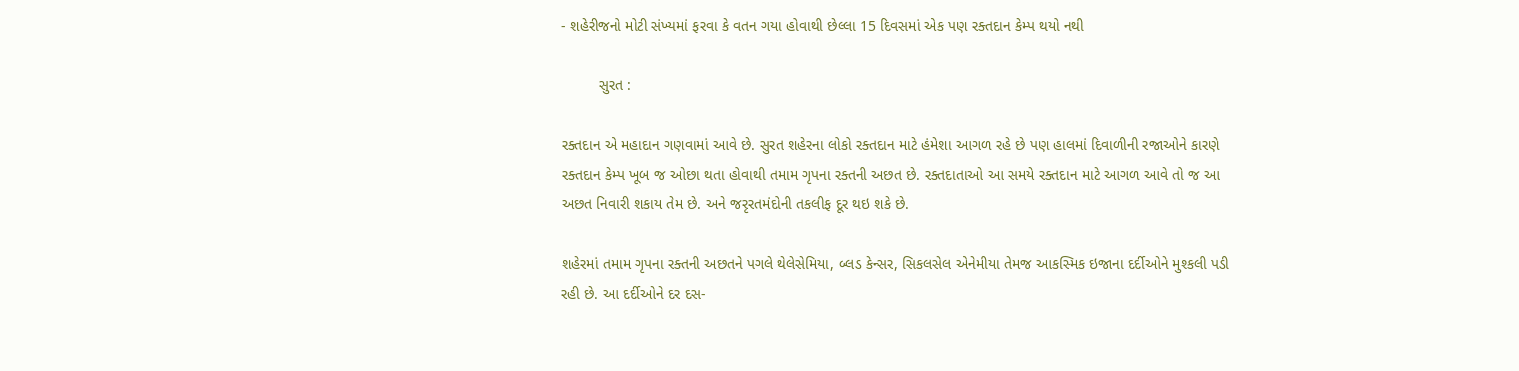- શહેરીજનો મોટી સંખ્યમાં ફરવા કે વતન ગયા હોવાથી છેલ્લા 15 દિવસમાં એક પણ રક્તદાન કેમ્પ થયો નથી

         સુરત :

રક્તદાન એ મહાદાન ગણવામાં આવે છે. સુરત શહેરના લોકો રક્તદાન માટે હંમેશા આગળ રહે છે પણ હાલમાં દિવાળીની રજાઓને કારણે રક્તદાન કેમ્પ ખૂબ જ ઓછા થતા હોવાથી તમામ ગૃપના રક્તની અછત છે. રક્તદાતાઓ આ સમયે રક્તદાન માટે આગળ આવે તો જ આ અછત નિવારી શકાય તેમ છે. અને જરૃરતમંદોની તકલીફ દૂર થઇ શકે છે.

શહેરમાં તમામ ગૃપના રક્તની અછતને પગલે થેલેસેમિયા, બ્લડ કેન્સર, સિકલસેલ એનેમીયા તેમજ આકસ્મિક ઇજાના દર્દીઓને મુશ્કલી પડી રહી છે. આ દર્દીઓને દર દસ-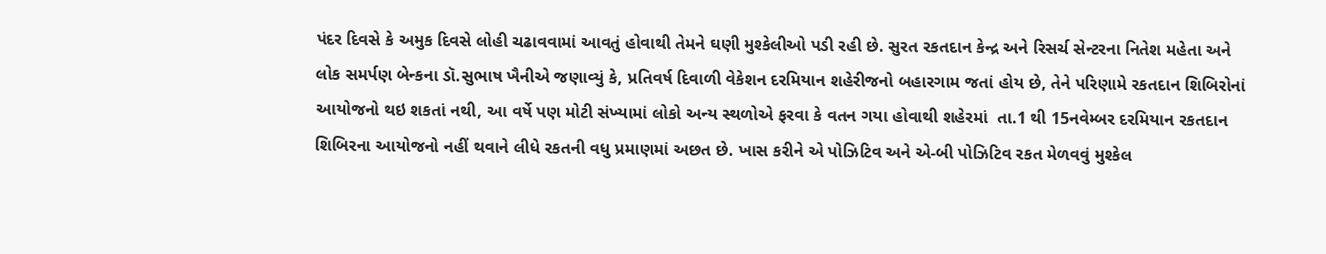પંદર દિવસે કે અમુક દિવસે લોહી ચઢાવવામાં આવતું હોવાથી તેમને ઘણી મુશ્કેલીઓ પડી રહી છે. સુરત રકતદાન કેન્દ્ર અને રિસર્ચ સેન્ટરના નિતેશ મહેતા અને લોક સમર્પણ બેન્કના ડૉ.સુભાષ ખૈનીએ જણાવ્યું કે, પ્રતિવર્ષ દિવાળી વેકેશન દરમિયાન શહેરીજનો બહારગામ જતાં હોય છે, તેને પરિણામે રકતદાન શિબિરોનાં આયોજનો થઇ શકતાં નથી, આ વર્ષે પણ મોટી સંખ્યામાં લોકો અન્ય સ્થળોએ ફરવા કે વતન ગયા હોવાથી શહેરમાં  તા.1 થી 15નવેમ્બર દરમિયાન રકતદાન શિબિરના આયોજનો નહીં થવાને લીધે રકતની વધુ પ્રમાણમાં અછત છે. ખાસ કરીને એ પોઝિટિવ અને એ-બી પોઝિટિવ રકત મેળવવું મુશ્કેલ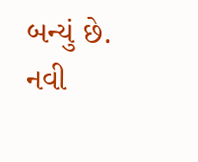બન્યું છે. નવી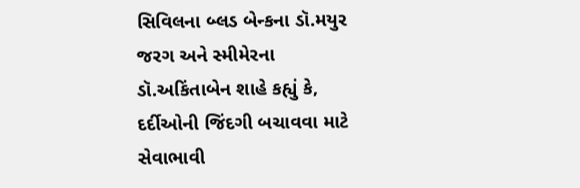સિવિલના બ્લડ બેન્કના ડૉ.મયુર જરગ અને સ્મીમેરના ડૉ.અકિંતાબેન શાહે કહ્યું કે, દર્દીઓની જિંદગી બચાવવા માટે સેવાભાવી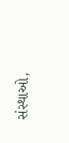સંસ્થાઓ,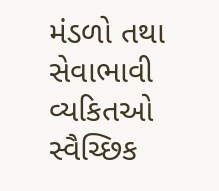મંડળો તથા સેવાભાવી વ્યકિતઓ સ્વૈચ્છિક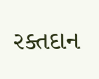રક્તદાન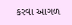કરવા આગળ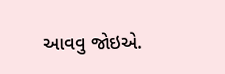આવવુ જોઇએ.